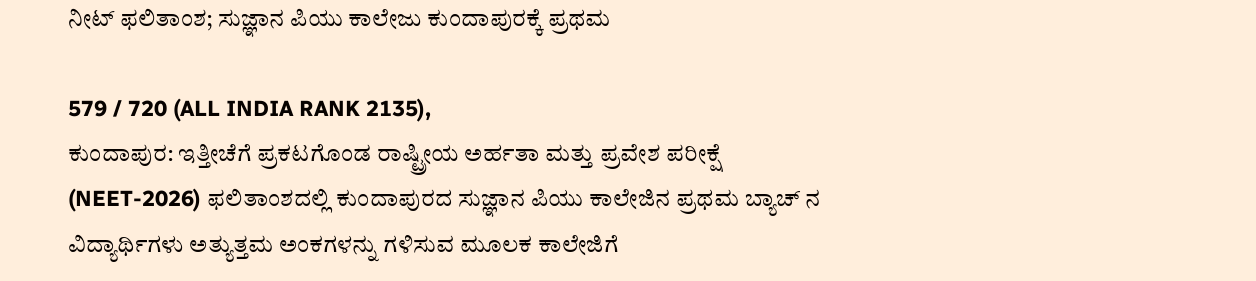ನೀಟ್ ಫಲಿತಾಂಶ; ಸುಜ್ಞಾನ ಪಿಯು ಕಾಲೇಜು ಕುಂದಾಪುರಕ್ಕೆ ಪ್ರಥಮ

579 / 720 (ALL INDIA RANK 2135),
ಕುಂದಾಪುರ: ಇತ್ತೀಚೆಗೆ ಪ್ರಕಟಗೊಂಡ ರಾಷ್ಟ್ರೀಯ ಅರ್ಹತಾ ಮತ್ತು ಪ್ರವೇಶ ಪರೀಕ್ಷೆ (NEET-2026) ಫಲಿತಾಂಶದಲ್ಲಿ ಕುಂದಾಪುರದ ಸುಜ್ಞಾನ ಪಿಯು ಕಾಲೇಜಿನ ಪ್ರಥಮ ಬ್ಯಾಚ್ ನ ವಿದ್ಯಾರ್ಥಿಗಳು ಅತ್ಯುತ್ತಮ ಅಂಕಗಳನ್ನು ಗಳಿಸುವ ಮೂಲಕ ಕಾಲೇಜಿಗೆ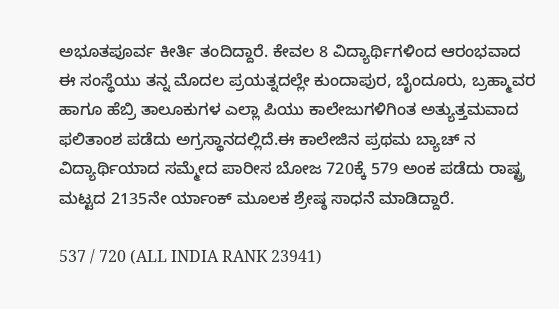ಅಭೂತಪೂರ್ವ ಕೀರ್ತಿ ತಂದಿದ್ದಾರೆ. ಕೇವಲ 8 ವಿದ್ಯಾರ್ಥಿಗಳಿಂದ ಆರಂಭವಾದ ಈ ಸಂಸ್ಥೆಯು ತನ್ನ ಮೊದಲ ಪ್ರಯತ್ನದಲ್ಲೇ ಕುಂದಾಪುರ, ಬೈಂದೂರು, ಬ್ರಹ್ಮಾವರ ಹಾಗೂ ಹೆಬ್ರಿ ತಾಲೂಕುಗಳ ಎಲ್ಲಾ ಪಿಯು ಕಾಲೇಜುಗಳಿಗಿಂತ ಅತ್ಯುತ್ತಮವಾದ ಫಲಿತಾಂಶ ಪಡೆದು ಅಗ್ರಸ್ಥಾನದಲ್ಲಿದೆ.ಈ ಕಾಲೇಜಿನ ಪ್ರಥಮ ಬ್ಯಾಚ್ ನ ವಿದ್ಯಾರ್ಥಿಯಾದ ಸಮ್ಮೇದ ಪಾರೀಸ ಬೋಜ 720ಕ್ಕೆ 579 ಅಂಕ ಪಡೆದು ರಾಷ್ಟ್ರ ಮಟ್ಟದ 2135ನೇ ರ್ಯಾಂಕ್ ಮೂಲಕ ಶ್ರೇಷ್ಠ ಸಾಧನೆ ಮಾಡಿದ್ದಾರೆ.

537 / 720 (ALL INDIA RANK 23941)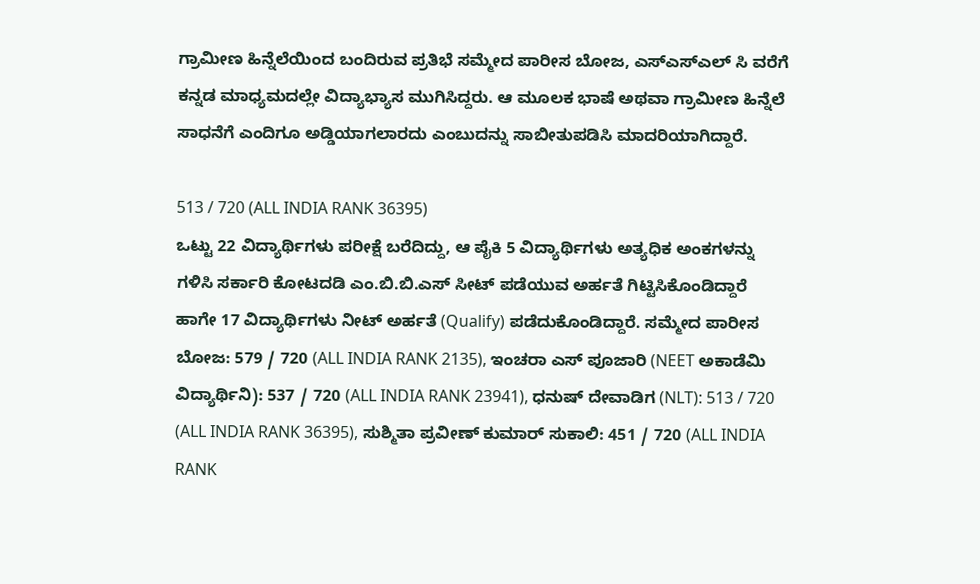ಗ್ರಾಮೀಣ ಹಿನ್ನೆಲೆಯಿಂದ ಬಂದಿರುವ ಪ್ರತಿಭೆ ಸಮ್ಮೇದ ಪಾರೀಸ ಬೋಜ, ಎಸ್ಎಸ್ಎಲ್ ಸಿ ವರೆಗೆ ಕನ್ನಡ ಮಾಧ್ಯಮದಲ್ಲೇ ವಿದ್ಯಾಭ್ಯಾಸ ಮುಗಿಸಿದ್ದರು. ಆ ಮೂಲಕ ಭಾಷೆ ಅಥವಾ ಗ್ರಾಮೀಣ ಹಿನ್ನೆಲೆ ಸಾಧನೆಗೆ ಎಂದಿಗೂ ಅಡ್ಡಿಯಾಗಲಾರದು ಎಂಬುದನ್ನು ಸಾಬೀತುಪಡಿಸಿ ಮಾದರಿಯಾಗಿದ್ದಾರೆ.

513 / 720 (ALL INDIA RANK 36395)
ಒಟ್ಟು 22 ವಿದ್ಯಾರ್ಥಿಗಳು ಪರೀಕ್ಷೆ ಬರೆದಿದ್ದು, ಆ ಪೈಕಿ 5 ವಿದ್ಯಾರ್ಥಿಗಳು ಅತ್ಯಧಿಕ ಅಂಕಗಳನ್ನು ಗಳಿಸಿ ಸರ್ಕಾರಿ ಕೋಟದಡಿ ಎಂ.ಬಿ.ಬಿ.ಎಸ್ ಸೀಟ್ ಪಡೆಯುವ ಅರ್ಹತೆ ಗಿಟ್ಟಿಸಿಕೊಂಡಿದ್ದಾರೆ ಹಾಗೇ 17 ವಿದ್ಯಾರ್ಥಿಗಳು ನೀಟ್ ಅರ್ಹತೆ (Qualify) ಪಡೆದುಕೊಂಡಿದ್ದಾರೆ. ಸಮ್ಮೇದ ಪಾರೀಸ ಬೋಜ: 579 / 720 (ALL INDIA RANK 2135), ಇಂಚರಾ ಎಸ್ ಪೂಜಾರಿ (NEET ಅಕಾಡೆಮಿ ವಿದ್ಯಾರ್ಥಿನಿ): 537 / 720 (ALL INDIA RANK 23941), ಧನುಷ್ ದೇವಾಡಿಗ (NLT): 513 / 720 (ALL INDIA RANK 36395), ಸುಶ್ಮಿತಾ ಪ್ರವೀಣ್ ಕುಮಾರ್ ಸುಕಾಲಿ: 451 / 720 (ALL INDIA RANK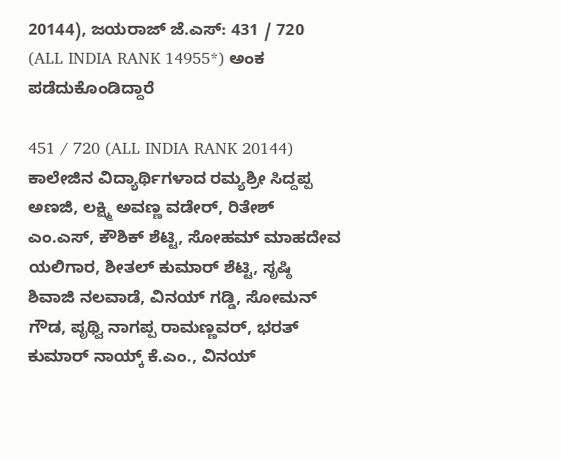20144), ಜಯರಾಜ್ ಜೆ.ಎಸ್: 431 / 720 (ALL INDIA RANK 14955*) ಅಂಕ ಪಡೆದುಕೊಂಡಿದ್ದಾರೆ

451 / 720 (ALL INDIA RANK 20144)
ಕಾಲೇಜಿನ ವಿದ್ಯಾರ್ಥಿಗಳಾದ ರಮ್ಯಶ್ರೀ ಸಿದ್ದಪ್ಪ ಅಣಜಿ, ಲಕ್ಷ್ಮಿ ಅವಣ್ಣ ವಡೇರ್, ರಿತೇಶ್ ಎಂ.ಎಸ್, ಕೌಶಿಕ್ ಶೆಟ್ಟಿ, ಸೋಹಮ್ ಮಾಹದೇವ ಯಲಿಗಾರ, ಶೀತಲ್ ಕುಮಾರ್ ಶೆಟ್ಟಿ, ಸೃಷ್ಠಿ ಶಿವಾಜಿ ನಲವಾಡೆ, ವಿನಯ್ ಗಡ್ಡಿ, ಸೋಮನ್ ಗೌಡ, ಪೃಥ್ವಿ ನಾಗಪ್ಪ ರಾಮಣ್ಣವರ್, ಭರತ್ ಕುಮಾರ್ ನಾಯ್ಕ್ ಕೆ.ಎಂ., ವಿನಯ್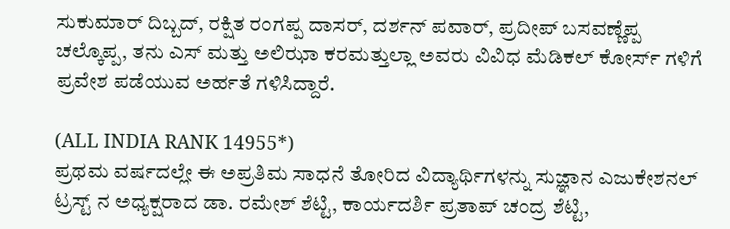ಸುಕುಮಾರ್ ದಿಬ್ಬದ್, ರಕ್ಷಿತ ರಂಗಪ್ಪ ದಾಸರ್, ದರ್ಶನ್ ಪವಾರ್, ಪ್ರದೀಪ್ ಬಸವಣ್ಣೆಪ್ಪ ಚಲ್ಕೊಪ್ಪ, ತನು ಎಸ್ ಮತ್ತು ಅಲಿಝಾ ಕರಮತ್ತುಲ್ಲಾ ಅವರು ವಿವಿಧ ಮೆಡಿಕಲ್ ಕೋರ್ಸ್ ಗಳಿಗೆ ಪ್ರವೇಶ ಪಡೆಯುವ ಅರ್ಹತೆ ಗಳಿಸಿದ್ದಾರೆ.

(ALL INDIA RANK 14955*)
ಪ್ರಥಮ ವರ್ಷದಲ್ಲೇ ಈ ಅಪ್ರತಿಮ ಸಾಧನೆ ತೋರಿದ ವಿದ್ಯಾರ್ಥಿಗಳನ್ನು ಸುಜ್ಞಾನ ಎಜುಕೇಶನಲ್ ಟ್ರಸ್ಟ್ ನ ಅಧ್ಯಕ್ಷರಾದ ಡಾ. ರಮೇಶ್ ಶೆಟ್ಟಿ, ಕಾರ್ಯದರ್ಶಿ ಪ್ರತಾಪ್ ಚಂದ್ರ ಶೆಟ್ಟಿ,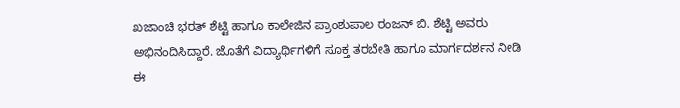ಖಜಾಂಚಿ ಭರತ್ ಶೆಟ್ಟಿ ಹಾಗೂ ಕಾಲೇಜಿನ ಪ್ರಾಂಶುಪಾಲ ರಂಜನ್ ಬಿ. ಶೆಟ್ಟಿ ಅವರು ಅಭಿನಂದಿಸಿದ್ದಾರೆ. ಜೊತೆಗೆ ವಿದ್ಯಾರ್ಥಿಗಳಿಗೆ ಸೂಕ್ತ ತರಬೇತಿ ಹಾಗೂ ಮಾರ್ಗದರ್ಶನ ನೀಡಿ ಈ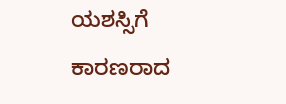ಯಶಸ್ಸಿಗೆ ಕಾರಣರಾದ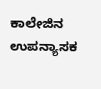ಕಾಲೇಜಿನ ಉಪನ್ಯಾಸಕ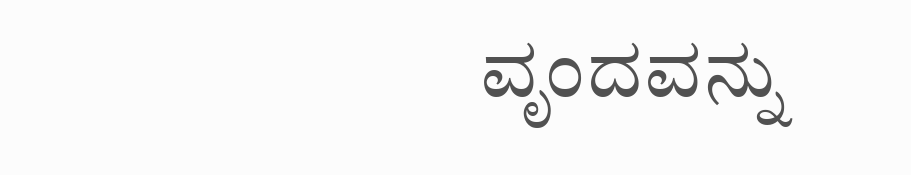ವೃಂದವನ್ನು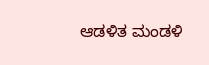ಆಡಳಿತ ಮಂಡಳಿ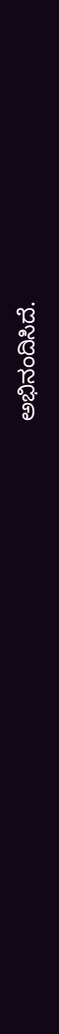ಅಭಿನಂದಿಸಿದೆ.